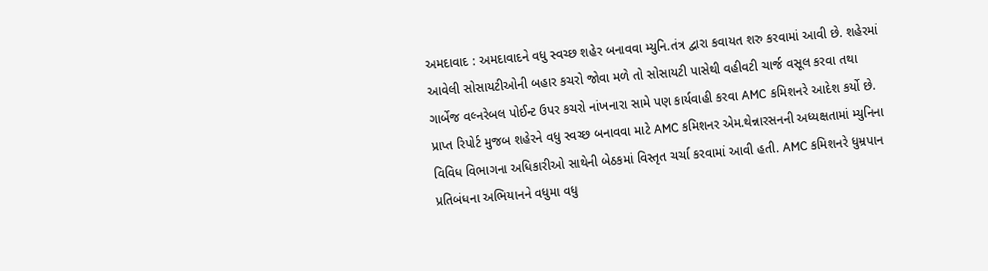અમદાવાદ : અમદાવાદને વધુ સ્વચ્છ શહેર બનાવવા મ્યુનિ.તંત્ર દ્વારા કવાયત શરુ કરવામાં આવી છે. શહેરમાં આવેલી સોસાયટીઓની બહાર કચરો જોવા મળે તો સોસાયટી પાસેથી વહીવટી ચાર્જ વસૂલ કરવા તથા ગાર્બેજ વલ્નરેબલ પોઈન્ટ ઉપર કચરો નાંખનારા સામે પણ કાર્યવાહી કરવા AMC કમિશનરે આદેશ કર્યો છે.
પ્રાપ્ત રિપોર્ટ મુજબ શહેરને વધુ સ્વચ્છ બનાવવા માટે AMC કમિશનર એમ.થેન્નારસનની અધ્યક્ષતામાં મ્યુનિના વિવિધ વિભાગના અધિકારીઓ સાથેની બેઠકમાં વિસ્તૃત ચર્ચા કરવામાં આવી હતી. AMC કમિશનરે ધુમ્રપાન પ્રતિબંધના અભિયાનને વધુમા વધુ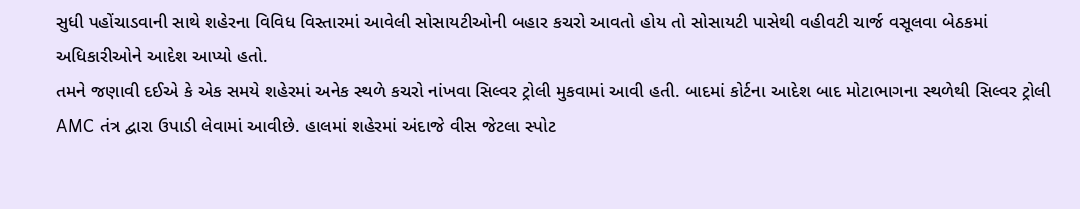સુધી પહોંચાડવાની સાથે શહેરના વિવિધ વિસ્તારમાં આવેલી સોસાયટીઓની બહાર કચરો આવતો હોય તો સોસાયટી પાસેથી વહીવટી ચાર્જ વસૂલવા બેઠકમાં અધિકારીઓને આદેશ આપ્યો હતો.
તમને જણાવી દઈએ કે એક સમયે શહેરમાં અનેક સ્થળે કચરો નાંખવા સિલ્વર ટ્રોલી મુકવામાં આવી હતી. બાદમાં કોર્ટના આદેશ બાદ મોટાભાગના સ્થળેથી સિલ્વર ટ્રોલી AMC તંત્ર દ્વારા ઉપાડી લેવામાં આવીછે. હાલમાં શહેરમાં અંદાજે વીસ જેટલા સ્પોટ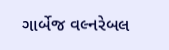ગાર્બેજ વલ્નરેબલ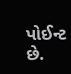પોઈન્ટ છે.